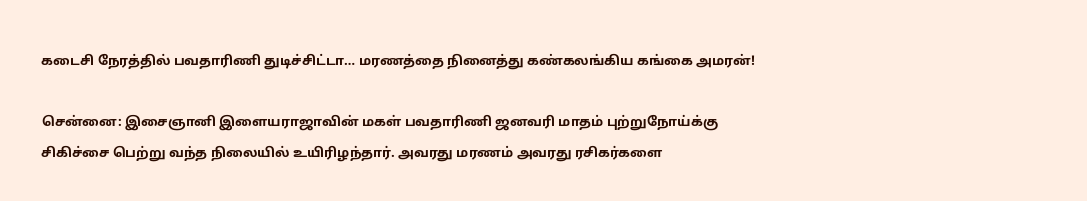கடைசி நேரத்தில் பவதாரிணி துடிச்சிட்டா… மரணத்தை நினைத்து கண்கலங்கிய கங்கை அமரன்!

சென்னை: இசைஞானி இளையராஜாவின் மகள் பவதாரிணி ஜனவரி மாதம் புற்றுநோய்க்கு சிகிச்சை பெற்று வந்த நிலையில் உயிரிழந்தார். அவரது மரணம் அவரது ரசிகர்களை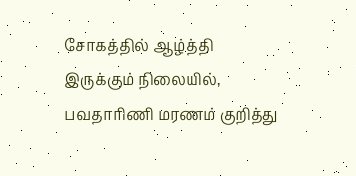சோகத்தில் ஆழ்த்தி இருக்கும் நிலையில், பவதாரிணி மரணம் குறித்து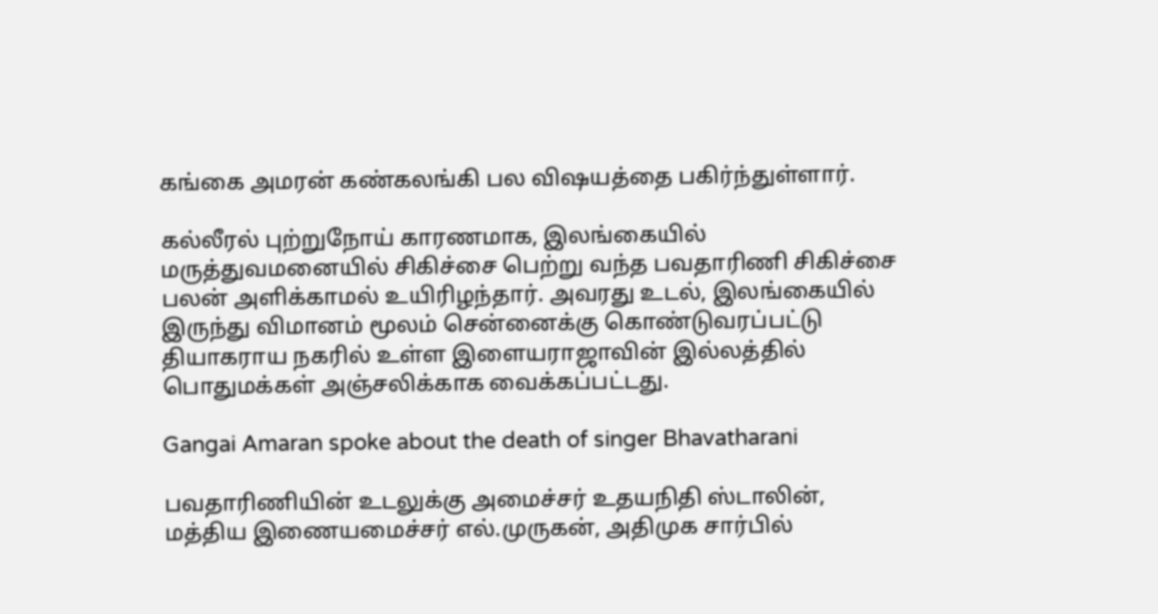கங்கை அமரன் கண்கலங்கி பல விஷயத்தை பகிர்ந்துள்ளார்.

கல்லீரல் புற்றுநோய் காரணமாக, இலங்கையில் மருத்துவமனையில் சிகிச்சை பெற்று வந்த பவதாரிணி சிகிச்சை பலன் அளிக்காமல் உயிரிழந்தார். அவரது உடல், இலங்கையில் இருந்து விமானம் மூலம் சென்னைக்கு கொண்டுவரப்பட்டு தியாகராய நகரில் உள்ள இளையராஜாவின் இல்லத்தில் பொதுமக்கள் அஞ்சலிக்காக வைக்கப்பட்டது.

Gangai Amaran spoke about the death of singer Bhavatharani

பவதாரிணியின் உடலுக்கு அமைச்சர் உதயநிதி ஸ்டாலின், மத்திய இணையமைச்சர் எல்.முருகன், அதிமுக சார்பில்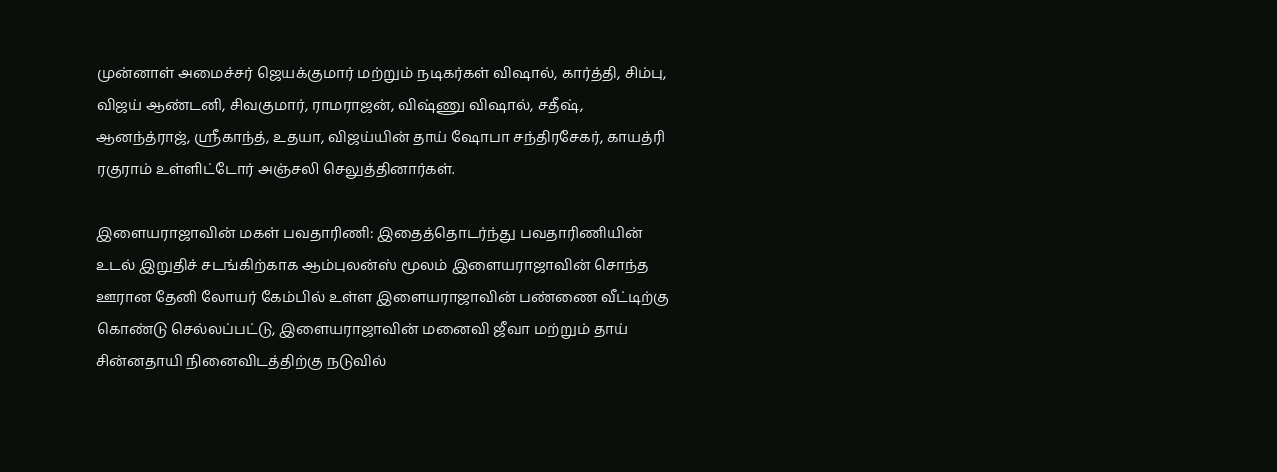முன்னாள் அமைச்சர் ஜெயக்குமார் மற்றும் நடிகர்கள் விஷால், கார்த்தி, சிம்பு, விஜய் ஆண்டனி, சிவகுமார், ராமராஜன், விஷ்ணு விஷால், சதீஷ், ஆனந்த்ராஜ், ஸ்ரீகாந்த், உதயா, விஜய்யின் தாய் ஷோபா சந்திரசேகர், காயத்ரி ரகுராம் உள்ளிட்டோர் அஞ்சலி செலுத்தினார்கள்.

இளையராஜாவின் மகள் பவதாரிணி: இதைத்தொடர்ந்து பவதாரிணியின் உடல் இறுதிச் சடங்கிற்காக ஆம்புலன்ஸ் மூலம் இளையராஜாவின் சொந்த ஊரான தேனி லோயர் கேம்பில் உள்ள இளையராஜாவின் பண்ணை வீட்டிற்கு கொண்டு செல்லப்பட்டு, இளையராஜாவின் மனைவி ஜீவா மற்றும் தாய் சின்னதாயி நினைவிடத்திற்கு நடுவில்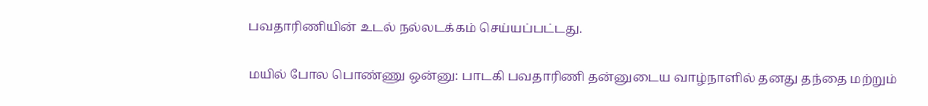பவதாரிணியின் உடல் நல்லடக்கம் செய்யப்பட்டது.

மயில் போல பொண்ணு ஒன்னு: பாடகி பவதாரிணி தன்னுடைய வாழ்நாளில் தனது தந்தை மற்றும்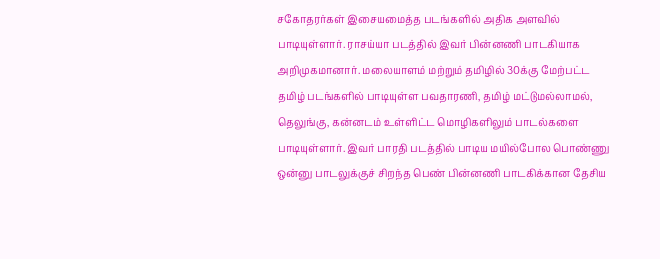சகோதரர்கள் இசையமைத்த படங்களில் அதிக அளவில் பாடியுள்ளார். ராசய்யா படத்தில் இவர் பின்னணி பாடகியாக அறிமுகமானார். மலையாளம் மற்றும் தமிழில் 30க்கு மேற்பட்ட தமிழ் படங்களில் பாடியுள்ள பவதாரணி, தமிழ் மட்டுமல்லாமல், தெலுங்கு, கன்னடம் உள்ளிட்ட மொழிகளிலும் பாடல்களை பாடியுள்ளார். இவர் பாரதி படத்தில் பாடிய மயில்போல பொண்ணு ஒன்னு பாடலுக்குச் சிறந்த பெண் பின்னணி பாடகிக்கான தேசிய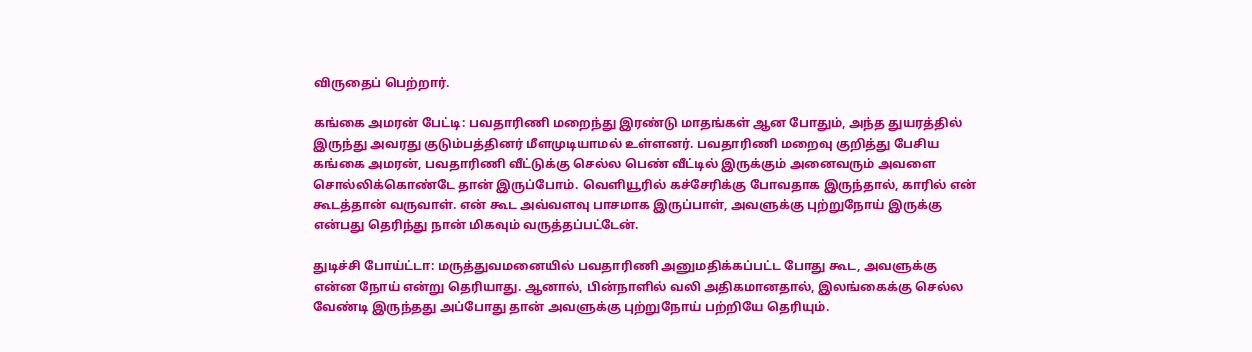விருதைப் பெற்றார்.

கங்கை அமரன் பேட்டி: பவதாரிணி மறைந்து இரண்டு மாதங்கள் ஆன போதும், அந்த துயரத்தில் இருந்து அவரது குடும்பத்தினர் மீளமுடியாமல் உள்ளனர். பவதாரிணி மறைவு குறித்து பேசிய கங்கை அமரன், பவதாரிணி வீட்டுக்கு செல்ல பெண் வீட்டில் இருக்கும் அனைவரும் அவளை சொல்லிக்கொண்டே தான் இருப்போம். வெளியூரில் கச்சேரிக்கு போவதாக இருந்தால், காரில் என் கூடத்தான் வருவாள். என் கூட அவ்வளவு பாசமாக இருப்பாள், அவளுக்கு புற்றுநோய் இருக்கு என்பது தெரிந்து நான் மிகவும் வருத்தப்பட்டேன்.

துடிச்சி போய்ட்டா: மருத்துவமனையில் பவதாரிணி அனுமதிக்கப்பட்ட போது கூட, அவளுக்கு என்ன நோய் என்று தெரியாது. ஆனால், பின்நாளில் வலி அதிகமானதால், இலங்கைக்கு செல்ல வேண்டி இருந்தது அப்போது தான் அவளுக்கு புற்றுநோய் பற்றியே தெரியும்.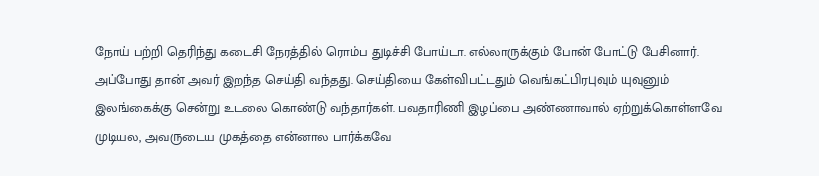நோய் பற்றி தெரிந்து கடைசி நேரத்தில் ரொம்ப துடிச்சி போய்டா. எல்லாருக்கும் போன் போட்டு பேசினார். அப்போது தான் அவர் இறந்த செய்தி வந்தது. செய்தியை கேள்விபட்டதும் வெங்கட்பிரபுவும் யுவுனும் இலங்கைக்கு சென்று உடலை கொண்டு வந்தார்கள். பவதாரிணி இழப்பை அண்ணாவால் ஏற்றுக்கொள்ளவே முடியல, அவருடைய முகத்தை என்னால பார்க்கவே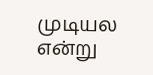முடியல என்று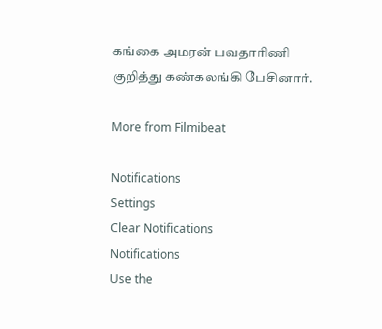கங்கை அமரன் பவதாரிணி குறித்து கண்கலங்கி பேசினார்.

More from Filmibeat

Notifications
Settings
Clear Notifications
Notifications
Use the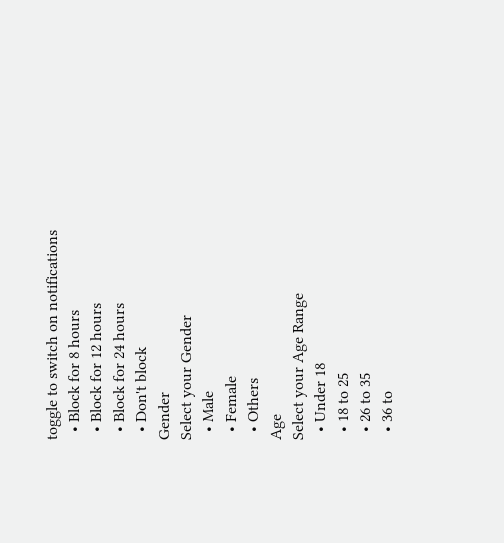toggle to switch on notifications
  • Block for 8 hours
  • Block for 12 hours
  • Block for 24 hours
  • Don't block
Gender
Select your Gender
  • Male
  • Female
  • Others
Age
Select your Age Range
  • Under 18
  • 18 to 25
  • 26 to 35
  • 36 to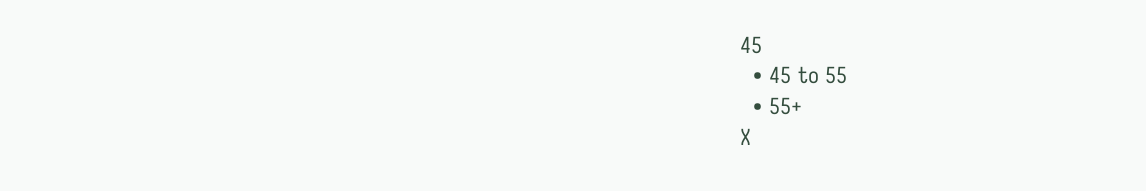45
  • 45 to 55
  • 55+
X